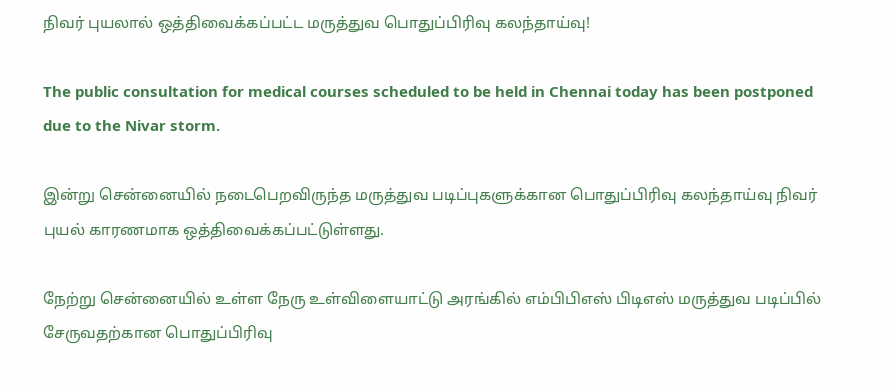நிவர் புயலால் ஒத்திவைக்கப்பட்ட மருத்துவ பொதுப்பிரிவு கலந்தாய்வு!

The public consultation for medical courses scheduled to be held in Chennai today has been postponed due to the Nivar storm.

இன்று சென்னையில் நடைபெறவிருந்த மருத்துவ படிப்புகளுக்கான பொதுப்பிரிவு கலந்தாய்வு நிவர் புயல் காரணமாக ஒத்திவைக்கப்பட்டுள்ளது.

நேற்று சென்னையில் உள்ள நேரு உள்விளையாட்டு அரங்கில் எம்பிபிஎஸ் பிடிஎஸ் மருத்துவ படிப்பில் சேருவதற்கான பொதுப்பிரிவு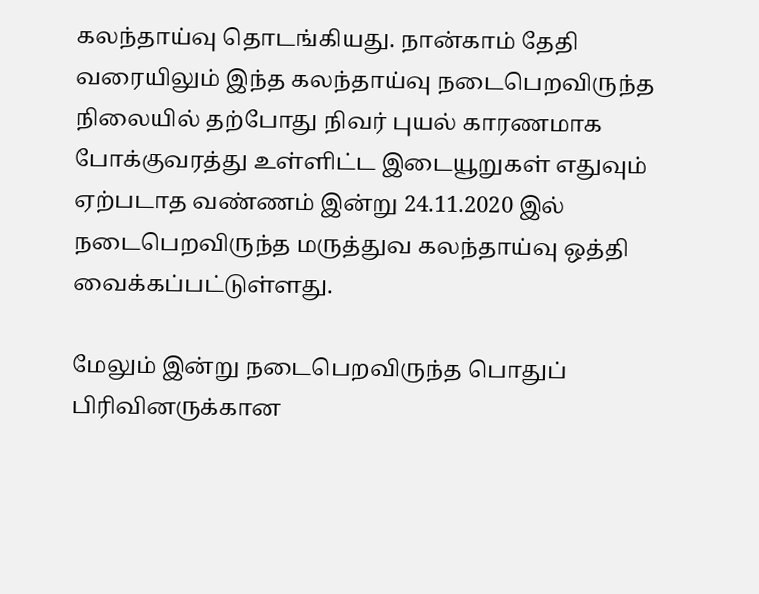கலந்தாய்வு தொடங்கியது. நான்காம் தேதி வரையிலும் இந்த கலந்தாய்வு நடைபெறவிருந்த நிலையில் தற்போது நிவர் புயல் காரணமாக போக்குவரத்து உள்ளிட்ட இடையூறுகள் எதுவும் ஏற்படாத வண்ணம் இன்று 24.11.2020 இல் நடைபெறவிருந்த மருத்துவ கலந்தாய்வு ஒத்தி வைக்கப்பட்டுள்ளது.

மேலும் இன்று நடைபெறவிருந்த பொதுப் பிரிவினருக்கான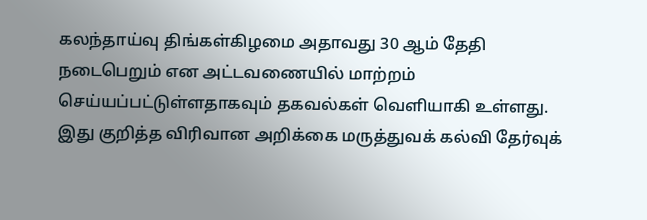கலந்தாய்வு திங்கள்கிழமை அதாவது 30 ஆம் தேதி நடைபெறும் என அட்டவணையில் மாற்றம் செய்யப்பட்டுள்ளதாகவும் தகவல்கள் வெளியாகி உள்ளது. இது குறித்த விரிவான அறிக்கை மருத்துவக் கல்வி தேர்வுக்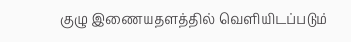குழு இணையதளத்தில் வெளியிடப்படும்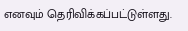எனவும் தெரிவிக்கப்பட்டுள்ளது.